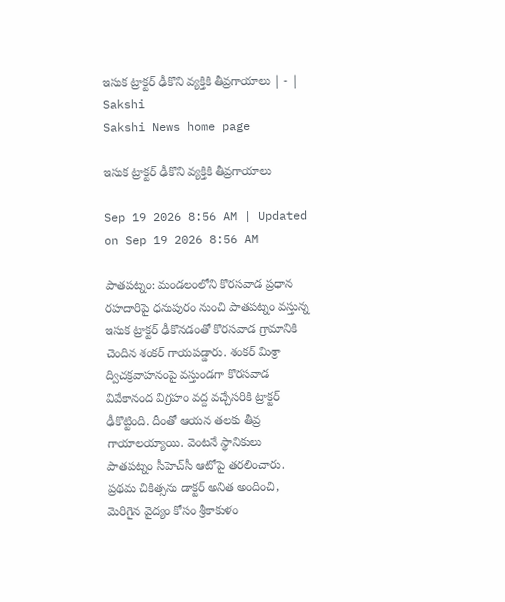ఇసుక ట్రాక్టర్‌ ఢీకొని వ్యక్తికి తీవ్రగాయాలు | - | Sakshi
Sakshi News home page

ఇసుక ట్రాక్టర్‌ ఢీకొని వ్యక్తికి తీవ్రగాయాలు

Sep 19 2026 8:56 AM | Updated on Sep 19 2026 8:56 AM

పాతపట్నం: మండలంలోని కొరసవాడ ప్రధాన రహదారిపై ధనుపురం నుంచి పాతపట్నం వస్తున్న ఇసుక ట్రాక్టర్‌ ఢీకొనడంతో కొరసవాడ గ్రామానికి చెందిన శంకర్‌ గాయపడ్డారు. శంకర్‌ మిశ్రా ద్విచక్రవాహనంపై వస్తుండగా కొరసవాడ వివేకానంద విగ్రహం వద్ద వచ్చేసరికి ట్రాక్టర్‌ ఢీకొట్టింది. దీంతో ఆయన తలకు తీవ్ర గాయాలయ్యాయి. వెంటనే స్థానికులు పాతపట్నం సీహెచ్‌సీ ఆటోపై తరలించారు. ప్రథమ చికిత్సను డాక్టర్‌ అనిత అందించి, మెరిగైన వైద్యం కోసం శ్రీకాకుళం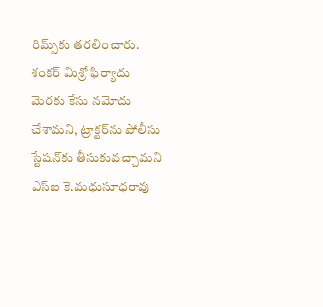రిమ్స్‌కు తరలించారు. శంకర్‌ మిశ్రో ఫిర్యాదు మెరకు కేసు నమోదు చేశామని, ట్రాక్టర్‌ను పోలీసు స్టేషన్‌కు తీసుకువచ్చామని ఎస్‌ఐ కె.మధుసూధరావు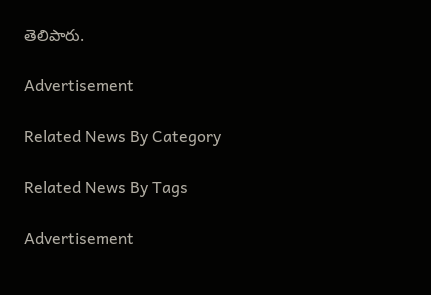తెలిపారు.

Advertisement

Related News By Category

Related News By Tags

Advertisement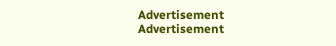Advertisement
Advertisement